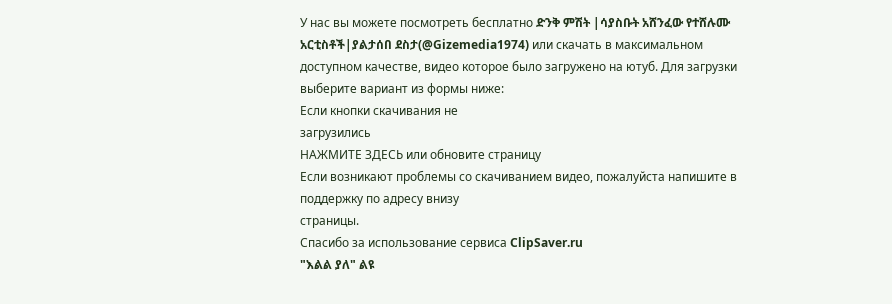У нас вы можете посмотреть бесплатно ድንቅ ምሽት |ሳያስቡት አሸንፈው የተሸሉሙ አርቲስቶች|ያልታሰበ ደስታ(@Gizemedia1974) или скачать в максимальном доступном качестве, видео которое было загружено на ютуб. Для загрузки выберите вариант из формы ниже:
Если кнопки скачивания не
загрузились
НАЖМИТЕ ЗДЕСЬ или обновите страницу
Если возникают проблемы со скачиванием видео, пожалуйста напишите в поддержку по адресу внизу
страницы.
Спасибо за использование сервиса ClipSaver.ru
"እልል ያለ" ልዩ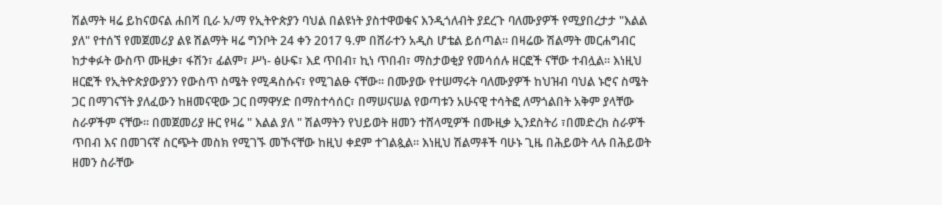ሽልማት ዛሬ ይከናወናል ሐበሻ ቢራ አ/ማ የኢትዮጵያን ባህል በልዩነት ያስተዋወቁና እንዲጎለብት ያደረጉ ባለሙያዎች የሚያበረታታ "እልል ያለ" የተሰኘ የመጀመሪያ ልዩ ሽልማት ዛሬ ግንቦት 24 ቀን 2017 ዓ.ም በሸራተን አዲስ ሆቴል ይሰጣል። በዛሬው ሽልማት መርሐግብር ከታቀፉት ውስጥ ሙዚቃ፣ ፋሽን፣ ፊልም፣ ሥነ- ፅሁፍ፣ እደ ጥበብ፣ ኪነ ጥበብ፣ ማስታወቂያ የመሳሰሉ ዘርፎች ናቸው ተብሏል። እነዚህ ዘርፎች የኢትዮጵያውያንን የውስጥ ስሜት የሚዳስሱና፣ የሚገልፁ ናቸው። በሙያው የተሠማሩት ባለሙያዎች ከህዝብ ባህል ኑሮና ስሜት ጋር በማገናኘት ያለፈውን ከዘመናዊው ጋር በማዋሃድ በማስተሳሰር፣ በማሠናሠል የወጣቱን አሁናዊ ተሳትፎ ለማጎልበት አቅም ያላቸው ስራዎችም ናቸው። በመጀመሪያ ዙር የዛሬ " እልል ያለ " ሽልማትን የህይወት ዘመን ተሸላሚዎች በሙዚቃ ኢንደስትሪ ፣በመድረክ ስራዎች ጥበብ እና በመገናኛ ስርጭት መስክ የሚገኙ መኾናቸው ከዚህ ቀደም ተገልጷል። እነዚህ ሽልማቶች ባሁኑ ጊዜ በሕይወት ላሉ በሕይወት ዘመን ስራቸው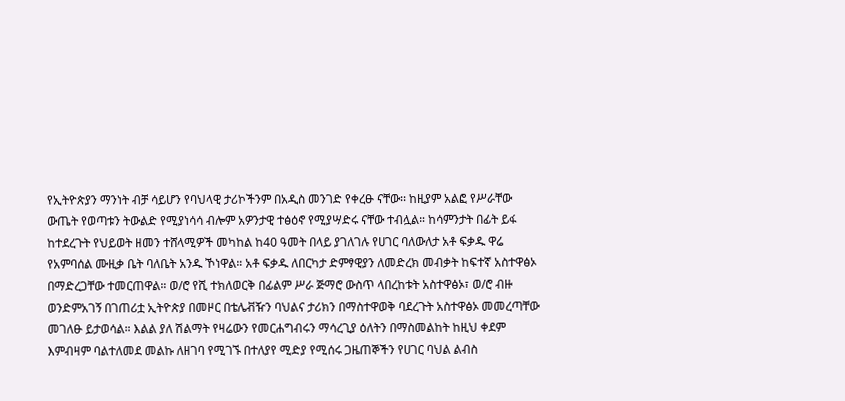የኢትዮጵያን ማንነት ብቻ ሳይሆን የባህላዊ ታሪኮችንም በአዲስ መንገድ የቀረፁ ናቸው፡፡ ከዚያም አልፎ የሥራቸው ውጤት የወጣቱን ትውልድ የሚያነሳሳ ብሎም አዎንታዊ ተፅዕኖ የሚያሣድሩ ናቸው ተብሏል። ከሳምንታት በፊት ይፋ ከተደረጉት የህይወት ዘመን ተሸላሚዎች መካከል ከ40 ዓመት በላይ ያገለገሉ የሀገር ባለውለታ አቶ ፍቃዱ ዋሬ የአምባሰል ሙዚቃ ቤት ባለቤት አንዱ ኾነዋል። አቶ ፍቃዱ ለበርካታ ድምፃዊያን ለመድረክ መብቃት ከፍተኛ አስተዋፅኦ በማድረጋቸው ተመርጠዋል። ወ/ሮ የሺ ተክለወርቅ በፊልም ሥራ ጅማሮ ውስጥ ላበረከቱት አስተዋፅኦ፣ ወ/ሮ ብዙ ወንድምአገኝ በገጠሪቷ ኢትዮጵያ በመዞር በቴሌቭዥን ባህልና ታሪክን በማስተዋወቅ ባደረጉት አስተዋፅኦ መመረጣቸው መገለፁ ይታወሳል። እልል ያለ ሽልማት የዛሬውን የመርሐግብሩን ማሳረጊያ ዕለትን በማስመልከት ከዚህ ቀደም እምብዛም ባልተለመደ መልኩ ለዘገባ የሚገኙ በተለያየ ሚድያ የሚሰሩ ጋዜጠኞችን የሀገር ባህል ልብስ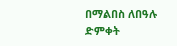በማልበስ ለበዓሉ ድምቀት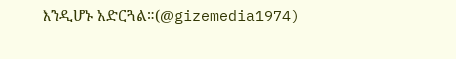እንዲሆኑ አድርጓል።(@gizemedia1974)